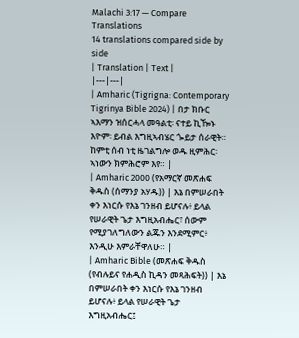Malachi 3:17 — Compare Translations
14 translations compared side by side
| Translation | Text |
|---|---|
| Amharic (Tigrigna: Contemporary Tigrinya Bible 2024) | በታ ክቡር ኣእማን ዝሰርሓላ መዓልቲ፡ ናተይ ኪዀኑ እዮም፡ ይብል እግዚኣብሄር ጐይታ ሰራዊት። ከምቲ ሰብ ነቲ ዜገልግሎ ወዱ ዚምሕር፡ ኣነውን ክምሕሮም እየ። |
| Amharic 2000 (የአማርኛ መጽሐፍ ቅዱስ (ሰማንያ አሃዱ)) | እኔ በምሠራበት ቀን እነርሱ የእኔ ገንዘብ ይሆናሉ፥ ይላል የሠራዊት ጌታ እግዚአብሔር፣ ሰውም የሚያገለግለውን ልጁን እንደሚምር፥ እንዲሁ እምራቸዋለሁ። |
| Amharic Bible (መጽሐፍ ቅዱስ (የብሉይና የሐዲስ ኪዳን መጻሕፍት)) | እኔ በምሠራበት ቀን እነርሱ የእኔ ገንዘብ ይሆናሉ፥ ይላል የሠራዊት ጌታ እግዚአብሔር፤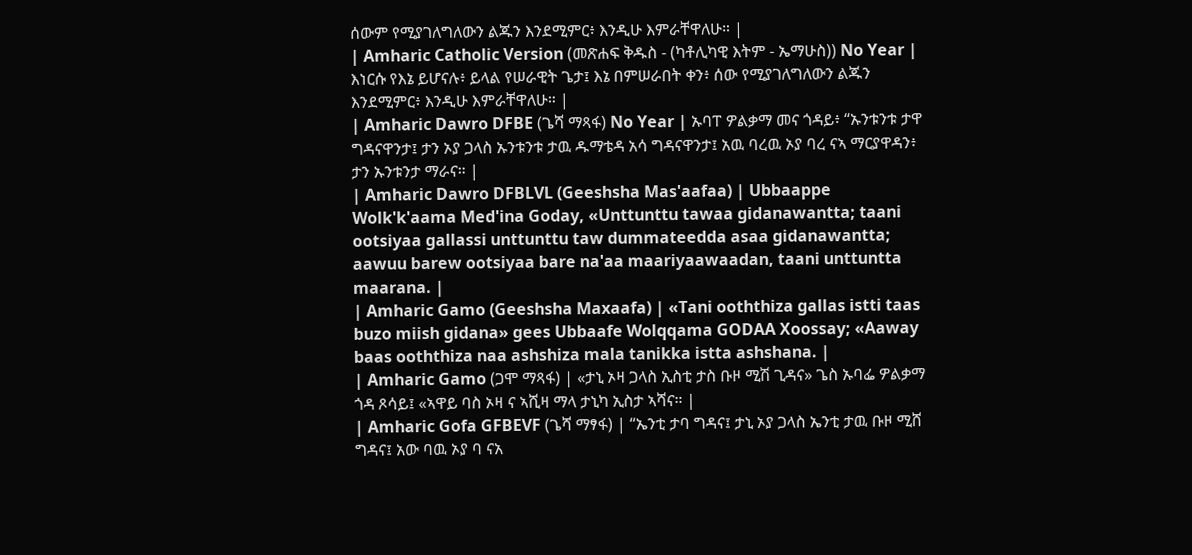ሰውም የሚያገለግለውን ልጁን እንደሚምር፥ እንዲሁ እምራቸዋለሁ። |
| Amharic Catholic Version (መጽሐፍ ቅዱስ - (ካቶሊካዊ እትም - ኤማሁስ)) No Year | እነርሱ የእኔ ይሆናሉ፥ ይላል የሠራዊት ጌታ፤ እኔ በምሠራበት ቀን፥ ሰው የሚያገለግለውን ልጁን እንደሚምር፥ እንዲሁ እምራቸዋለሁ። |
| Amharic Dawro DFBE (ጌሻ ማጻፋ) No Year | ኡባፐ ዎልቃማ መና ጎዳይ፥ “ኡንቱንቱ ታዋ ግዳናዋንታ፤ ታን ኦያ ጋላስ ኡንቱንቱ ታዉ ዱማቴዳ አሳ ግዳናዋንታ፤ አዉ ባረዉ ኦያ ባረ ናኣ ማርያዋዳን፥ ታን ኡንቱንታ ማራና። |
| Amharic Dawro DFBLVL (Geeshsha Mas'aafaa) | Ubbaappe Wolk'k'aama Med'ina Goday, «Unttunttu tawaa gidanawantta; taani ootsiyaa gallassi unttunttu taw dummateedda asaa gidanawantta; aawuu barew ootsiyaa bare na'aa maariyaawaadan, taani unttuntta maarana. |
| Amharic Gamo (Geeshsha Maxaafa) | «Tani ooththiza gallas istti taas buzo miish gidana» gees Ubbaafe Wolqqama GODAA Xoossay; «Aaway baas ooththiza naa ashshiza mala tanikka istta ashshana. |
| Amharic Gamo (ጋሞ ማጻፋ) | «ታኒ ኦዛ ጋላስ ኢስቲ ታስ ቡዞ ሚሽ ጊዳና» ጌስ ኡባፌ ዎልቃማ ጎዳ ጾሳይ፤ «ኣዋይ ባስ ኦዛ ና ኣሺዛ ማላ ታኒካ ኢስታ ኣሻና። |
| Amharic Gofa GFBEVF (ጌሻ ማፃፋ) | “ኤንቲ ታባ ግዳና፤ ታኒ ኦያ ጋላስ ኤንቲ ታዉ ቡዞ ሚሸ ግዳና፤ አው ባዉ ኦያ ባ ናአ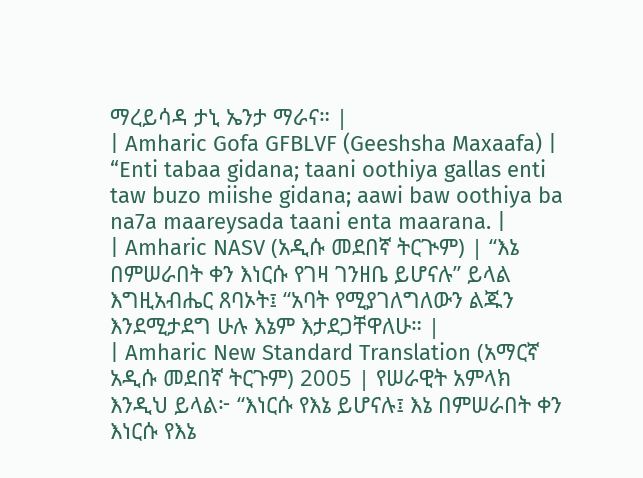ማረይሳዳ ታኒ ኤንታ ማራና። |
| Amharic Gofa GFBLVF (Geeshsha Maxaafa) | “Enti tabaa gidana; taani oothiya gallas enti taw buzo miishe gidana; aawi baw oothiya ba na7a maareysada taani enta maarana. |
| Amharic NASV (አዲሱ መደበኛ ትርጒም) | “እኔ በምሠራበት ቀን እነርሱ የገዛ ገንዘቤ ይሆናሉ” ይላል እግዚአብሔር ጸባኦት፤ “አባት የሚያገለግለውን ልጁን እንደሚታደግ ሁሉ እኔም እታደጋቸዋለሁ። |
| Amharic New Standard Translation (አማርኛ አዲሱ መደበኛ ትርጉም) 2005 | የሠራዊት አምላክ እንዲህ ይላል፦ “እነርሱ የእኔ ይሆናሉ፤ እኔ በምሠራበት ቀን እነርሱ የእኔ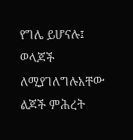የግሌ ይሆናሉ፤ ወላጆች ለሚያገለግሉአቸው ልጆች ምሕረት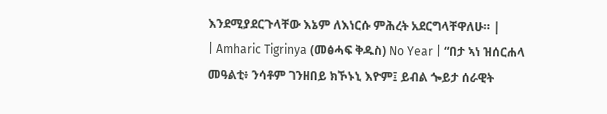እንደሚያደርጉላቸው እኔም ለእነርሱ ምሕረት አደርግላቸዋለሁ። |
| Amharic Tigrinya (መፅሓፍ ቅዱስ) No Year | “በታ ኣነ ዝሰርሐላ መዓልቲ፥ ንሳቶም ገንዘበይ ክኾኑኒ እዮም፤ ይብል ጐይታ ሰራዊት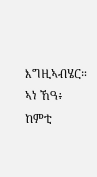እግዚኣብሄር። ኣነ ኸዓ፥ ከምቲ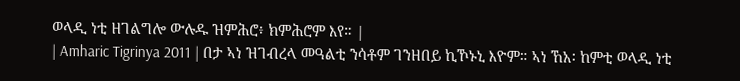ወላዲ ነቲ ዘገልግሎ ውሉዱ ዝምሕሮ፥ ክምሕሮም እየ። |
| Amharic Tigrinya 2011 | በታ ኣነ ዝገብረላ መዓልቲ ንሳቶም ገንዘበይ ኪኾኑኒ እዮም። ኣነ ኸአ፡ ከምቲ ወላዲ ነቲ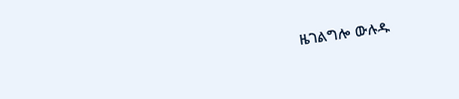ዜገልግሎ ውሉዱ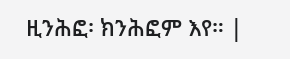ዚንሕፎ፡ ክንሕፎም እየ። |